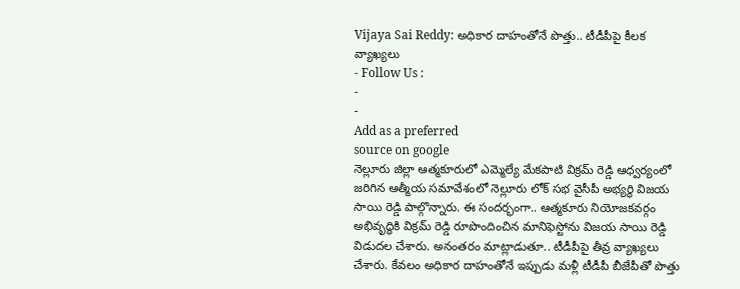Vijaya Sai Reddy: అధికార దాహంతోనే పొత్తు.. టీడీపీపై కీలక వ్యాఖ్యలు
- Follow Us :
-
-
Add as a preferred
source on google
నెల్లూరు జిల్లా ఆత్మకూరులో ఎమ్మెల్యే మేకపాటి విక్రమ్ రెడ్డి ఆధ్వర్యంలో జరిగిన ఆత్మీయ సమావేశంలో నెల్లూరు లోక్ సభ వైసీపీ అభ్యర్థి విజయ సాయి రెడ్డి పాల్గొన్నారు. ఈ సందర్భంగా.. ఆత్మకూరు నియోజకవర్గం అభివృద్ధికి విక్రమ్ రెడ్డి రూపొందించిన మానిఫెస్టోను విజయ సాయి రెడ్డి విడుదల చేశారు. అనంతరం మాట్లాడుతూ.. టీడీపీపై తీవ్ర వ్యాఖ్యలు చేశారు. కేవలం అధికార దాహంతోనే ఇప్పుడు మళ్లీ టీడీపీ బీజేపీతో పొత్తు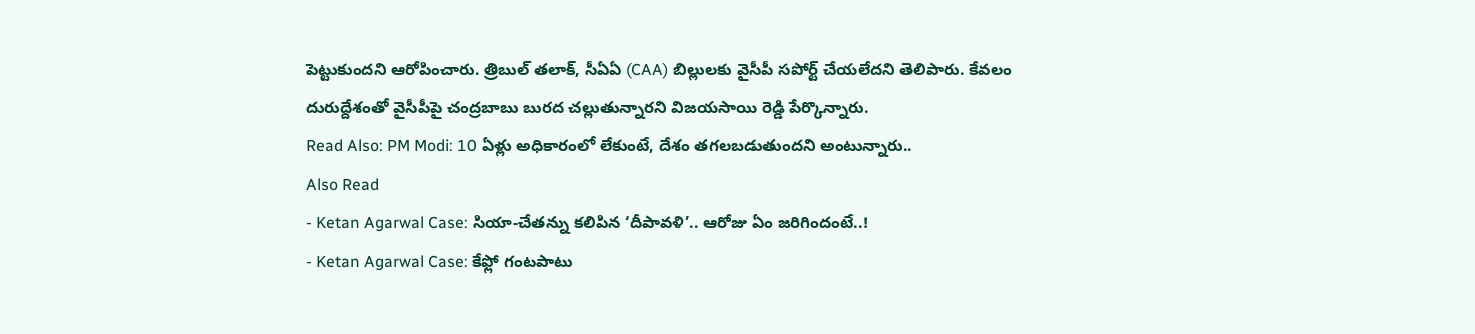పెట్టుకుందని ఆరోపించారు. త్రిబుల్ తలాక్, సీఏఏ (CAA) బిల్లులకు వైసీపీ సపోర్ట్ చేయలేదని తెలిపారు. కేవలం దురుద్దేశంతో వైసీపీపై చంద్రబాబు బురద చల్లుతున్నారని విజయసాయి రెడ్డి పేర్కొన్నారు.
Read Also: PM Modi: 10 ఏళ్లు అధికారంలో లేకుంటే, దేశం తగలబడుతుందని అంటున్నారు..
Also Read
- Ketan Agarwal Case: సియా-చేతన్ను కలిపిన ‘దీపావళి’.. ఆరోజు ఏం జరిగిందంటే..!
- Ketan Agarwal Case: కేఫ్లో గంటపాటు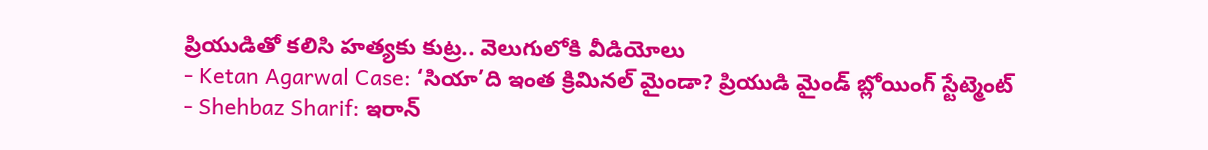ప్రియుడితో కలిసి హత్యకు కుట్ర.. వెలుగులోకి వీడియోలు
- Ketan Agarwal Case: ‘సియా’ది ఇంత క్రిమినల్ మైండా? ప్రియుడి మైండ్ బ్లోయింగ్ స్టేట్మెంట్
- Shehbaz Sharif: ఇరాన్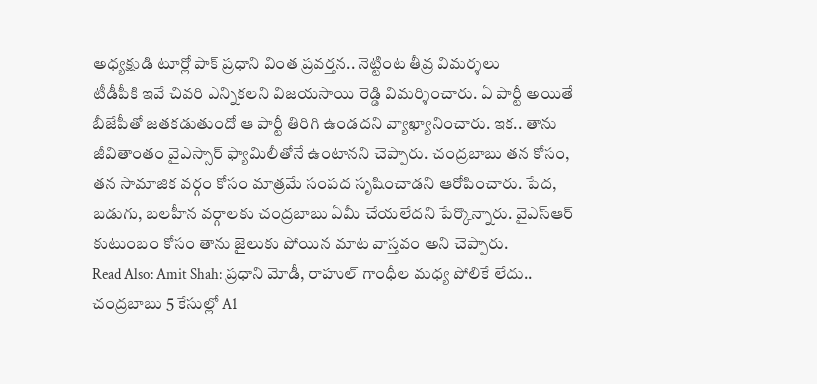అధ్యక్షుడి టూర్లో పాక్ ప్రధాని వింత ప్రవర్తన.. నెట్టింట తీవ్ర విమర్శలు
టీడీపీకి ఇవే చివరి ఎన్నికలని విజయసాయి రెడ్డి విమర్శించారు. ఏ పార్టీ అయితే బీజేపీతో జతకడుతుందో ఆ పార్టీ తిరిగి ఉండదని వ్యాఖ్యానించారు. ఇక.. తాను జీవితాంతం వైఎస్సార్ ఫ్యామిలీతోనే ఉంటానని చెప్పారు. చంద్రబాబు తన కోసం, తన సామాజిక వర్గం కోసం మాత్రమే సంపద సృషించాడని ఆరోపించారు. పేద, బడుగు, బలహీన వర్గాలకు చంద్రబాబు ఏమీ చేయలేదని పేర్కొన్నారు. వైఎస్ఆర్ కుటుంబం కోసం తాను జైలుకు పోయిన మాట వాస్తవం అని చెప్పారు.
Read Also: Amit Shah: ప్రధాని మోడీ, రాహుల్ గాంధీల మధ్య పోలికే లేదు..
చంద్రబాబు 5 కేసుల్లో A1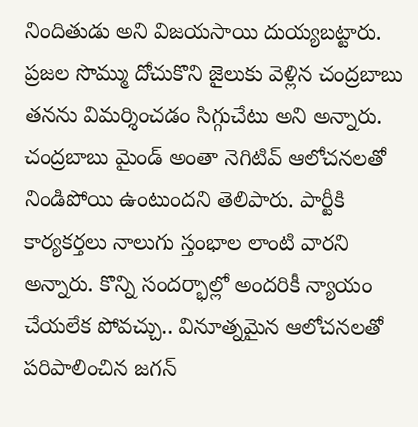నిందితుడు అని విజయసాయి దుయ్యబట్టారు. ప్రజల సొమ్ము దోచుకొని జైలుకు వెళ్లిన చంద్రబాబు తనను విమర్శించడం సిగ్గుచేటు అని అన్నారు. చంద్రబాబు మైండ్ అంతా నెగిటివ్ ఆలోచనలతో నిండిపోయి ఉంటుందని తెలిపారు. పార్టీకి కార్యకర్తలు నాలుగు స్తంభాల లాంటి వారని అన్నారు. కొన్ని సందర్భాల్లో అందరికీ న్యాయం చేయలేక పోవచ్చు.. వినూత్నమైన ఆలోచనలతో పరిపాలించిన జగన్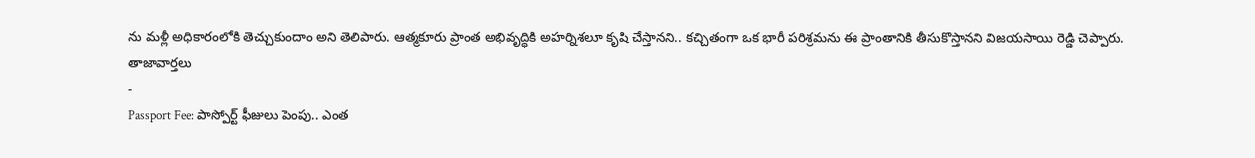ను మళ్లీ అధికారంలోకి తెచ్చుకుందాం అని తెలిపారు. ఆత్మకూరు ప్రాంత అభివృద్ధికి అహర్నిశలూ కృషి చేస్తానని.. కచ్చితంగా ఒక భారీ పరిశ్రమను ఈ ప్రాంతానికి తీసుకొస్తానని విజయసాయి రెడ్డి చెప్పారు.
తాజావార్తలు
-
Passport Fee: పాస్పోర్ట్ ఫీజులు పెంపు.. ఎంత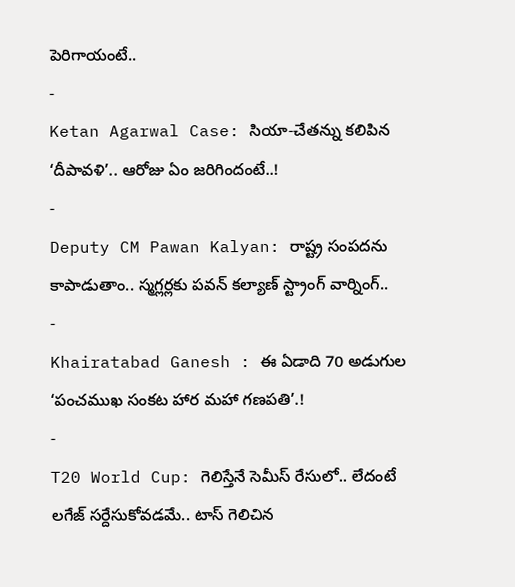పెరిగాయంటే..
-
Ketan Agarwal Case: సియా-చేతన్ను కలిపిన ‘దీపావళి’.. ఆరోజు ఏం జరిగిందంటే..!
-
Deputy CM Pawan Kalyan: రాష్ట్ర సంపదను కాపాడుతాం.. స్మగ్లర్లకు పవన్ కల్యాణ్ స్ట్రాంగ్ వార్నింగ్..
-
Khairatabad Ganesh : ఈ ఏడాది 70 అడుగుల ‘పంచముఖ సంకట హార మహా గణపతి’.!
-
T20 World Cup: గెలిస్తేనే సెమీస్ రేసులో.. లేదంటే లగేజ్ సర్దేసుకోవడమే.. టాస్ గెలిచిన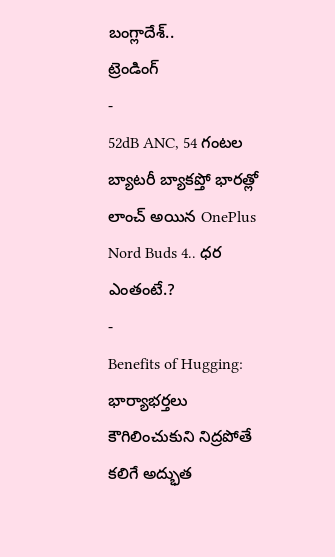బంగ్లాదేశ్..
ట్రెండింగ్
-
52dB ANC, 54 గంటల బ్యాటరీ బ్యాకప్తో భారత్లో లాంచ్ అయిన OnePlus Nord Buds 4.. ధర ఎంతంటే.?
-
Benefits of Hugging: భార్యాభర్తలు కౌగిలించుకుని నిద్రపోతే కలిగే అద్భుత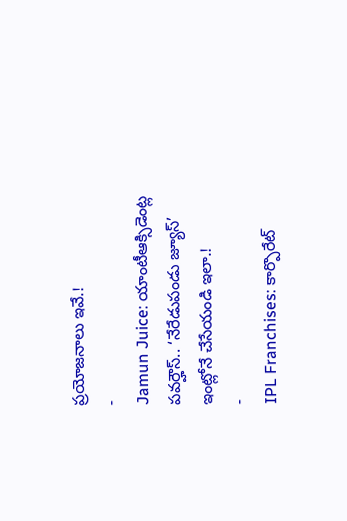ప్రయోజనాలు ఇవే.!
-
Jamun Juice: యాంటీఆక్సిడెంట్ల పవర్హౌస్.. ‘నేరేడుపండు జ్యూస్’ ఇంట్లోనే చేసేయండి ఇలా.!
-
IPL Franchises: కార్పొరేట్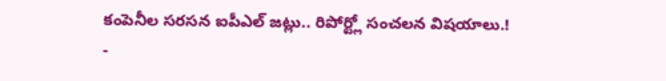కంపెనీల సరసన ఐపీఎల్ జట్లు.. రిపోర్ట్లో సంచలన విషయాలు.!
-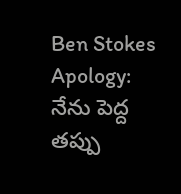Ben Stokes Apology: నేను పెద్ద తప్పు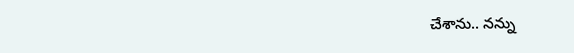చేశాను.. నన్ను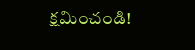క్షమించండి!